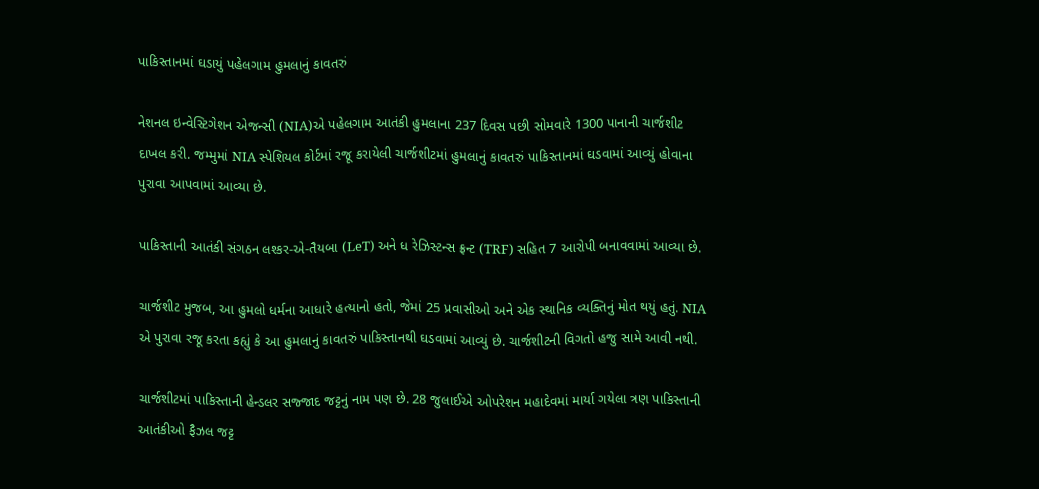પાકિસ્તાનમાં ઘડાયું પહેલગામ હુમલાનું કાવતરું

નેશનલ ઇન્વેસ્ટિગેશન એજન્સી (NIA)એ પહેલગામ આતંકી હુમલાના 237 દિવસ પછી સોમવારે 1300 પાનાની ચાર્જશીટ દાખલ કરી. જમ્મુમાં NIA સ્પેશિયલ કોર્ટમાં રજૂ કરાયેલી ચાર્જશીટમાં હુમલાનું કાવતરું પાકિસ્તાનમાં ઘડવામાં આવ્યું હોવાના પુરાવા આપવામાં આવ્યા છે.

પાકિસ્તાની આતંકી સંગઠન લશ્કર-એ-તૈયબા (LeT) અને ધ રેઝિસ્ટન્સ ફ્રન્ટ (TRF) સહિત 7 આરોપી બનાવવામાં આવ્યા છે.

ચાર્જશીટ મુજબ, આ હુમલો ધર્મના આધારે હત્યાનો હતો, જેમાં 25 પ્રવાસીઓ અને એક સ્થાનિક વ્યક્તિનું મોત થયું હતું. NIA એ પુરાવા રજૂ કરતા કહ્યું કે આ હુમલાનું કાવતરું પાકિસ્તાનથી ઘડવામાં આવ્યું છે. ચાર્જશીટની વિગતો હજુ સામે આવી નથી.

ચાર્જશીટમાં પાકિસ્તાની હેન્ડલર સજ્જાદ જટ્ટનું નામ પણ છે. 28 જુલાઈએ ઓપરેશન મહાદેવમાં માર્યા ગયેલા ત્રણ પાકિસ્તાની આતંકીઓ ફૈઝલ જટ્ટ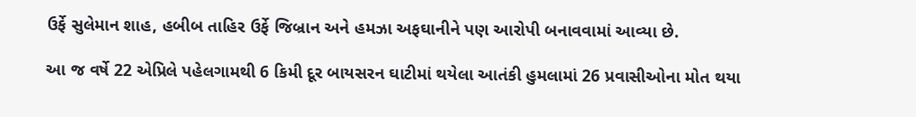ઉર્ફે સુલેમાન શાહ, હબીબ તાહિર ઉર્ફે જિબ્રાન અને હમઝા અફઘાનીને પણ આરોપી બનાવવામાં આવ્યા છે.

આ જ વર્ષે 22 એપ્રિલે પહેલગામથી 6 કિમી દૂર બાયસરન ઘાટીમાં થયેલા આતંકી હુમલામાં 26 પ્રવાસીઓના મોત થયા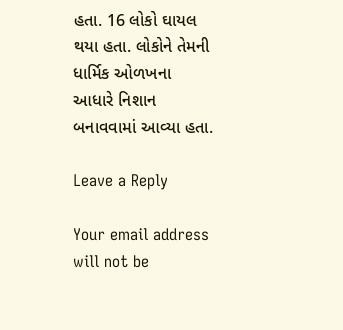હતા. 16 લોકો ઘાયલ થયા હતા. લોકોને તેમની ધાર્મિક ઓળખના આધારે નિશાન બનાવવામાં આવ્યા હતા.

Leave a Reply

Your email address will not be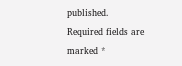published. Required fields are marked *